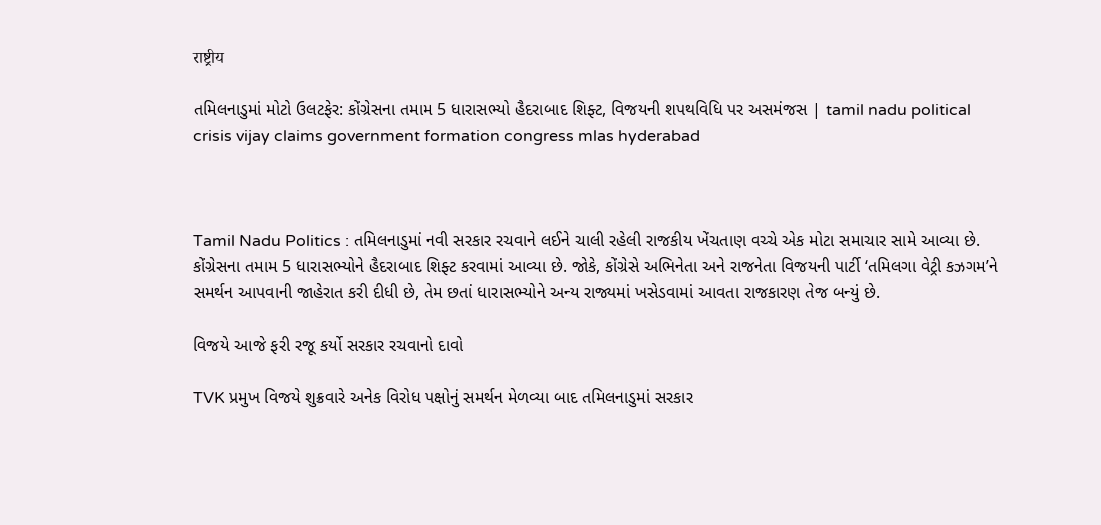राष्ट्रीय

તમિલનાડુમાં મોટો ઉલટફેર: કોંગ્રેસના તમામ 5 ધારાસભ્યો હૈદરાબાદ શિફ્ટ, વિજયની શપથવિધિ પર અસમંજસ | tamil nadu political crisis vijay claims government formation congress mlas hyderabad



Tamil Nadu Politics : તમિલનાડુમાં નવી સરકાર રચવાને લઈને ચાલી રહેલી રાજકીય ખેંચતાણ વચ્ચે એક મોટા સમાચાર સામે આવ્યા છે. કોંગ્રેસના તમામ 5 ધારાસભ્યોને હૈદરાબાદ શિફ્ટ કરવામાં આવ્યા છે. જોકે, કોંગ્રેસે અભિનેતા અને રાજનેતા વિજયની પાર્ટી ‘તમિલગા વેટ્રી કઝગમ’ને સમર્થન આપવાની જાહેરાત કરી દીધી છે, તેમ છતાં ધારાસભ્યોને અન્ય રાજ્યમાં ખસેડવામાં આવતા રાજકારણ તેજ બન્યું છે.

વિજયે આજે ફરી રજૂ કર્યો સરકાર રચવાનો દાવો

TVK પ્રમુખ વિજયે શુક્રવારે અનેક વિરોધ પક્ષોનું સમર્થન મેળવ્યા બાદ તમિલનાડુમાં સરકાર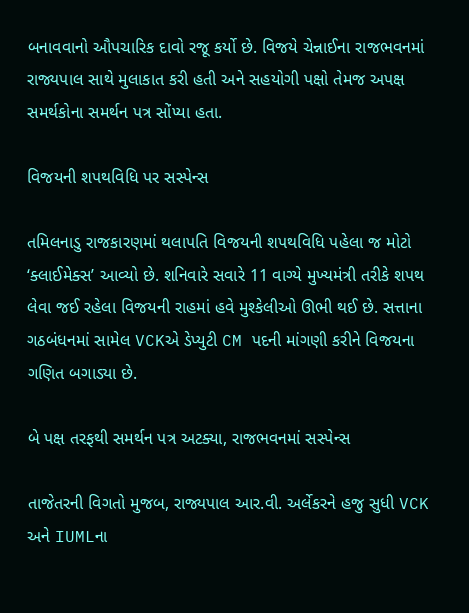બનાવવાનો ઔપચારિક દાવો રજૂ કર્યો છે. વિજયે ચેન્નાઈના રાજભવનમાં રાજ્યપાલ સાથે મુલાકાત કરી હતી અને સહયોગી પક્ષો તેમજ અપક્ષ સમર્થકોના સમર્થન પત્ર સોંપ્યા હતા.

વિજયની શપથવિધિ પર સસ્પેન્સ

તમિલનાડુ રાજકારણમાં થલાપતિ વિજયની શપથવિધિ પહેલા જ મોટો ‘ક્લાઈમેક્સ’ આવ્યો છે. શનિવારે સવારે 11 વાગ્યે મુખ્યમંત્રી તરીકે શપથ લેવા જઈ રહેલા વિજયની રાહમાં હવે મુશ્કેલીઓ ઊભી થઈ છે. સત્તાના ગઠબંધનમાં સામેલ VCKએ ડેપ્યુટી CM પદની માંગણી કરીને વિજયના ગણિત બગાડ્યા છે.

બે પક્ષ તરફથી સમર્થન પત્ર અટક્યા, રાજભવનમાં સસ્પેન્સ

તાજેતરની વિગતો મુજબ, રાજ્યપાલ આર.વી. અર્લેકરને હજુ સુધી VCK અને IUMLના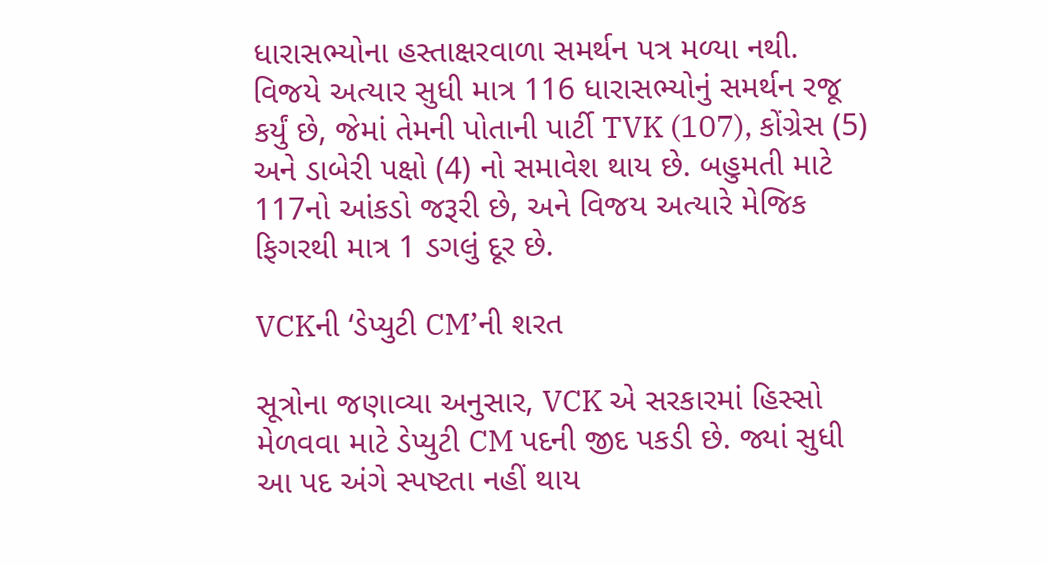ધારાસભ્યોના હસ્તાક્ષરવાળા સમર્થન પત્ર મળ્યા નથી. વિજયે અત્યાર સુધી માત્ર 116 ધારાસભ્યોનું સમર્થન રજૂ કર્યું છે, જેમાં તેમની પોતાની પાર્ટી TVK (107), કોંગ્રેસ (5) અને ડાબેરી પક્ષો (4) નો સમાવેશ થાય છે. બહુમતી માટે 117નો આંકડો જરૂરી છે, અને વિજય અત્યારે મેજિક ફિગરથી માત્ર 1 ડગલું દૂર છે.

VCKની ‘ડેપ્યુટી CM’ની શરત

સૂત્રોના જણાવ્યા અનુસાર, VCK એ સરકારમાં હિસ્સો મેળવવા માટે ડેપ્યુટી CM પદની જીદ પકડી છે. જ્યાં સુધી આ પદ અંગે સ્પષ્ટતા નહીં થાય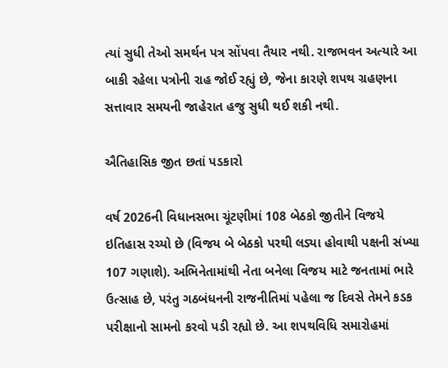ત્યાં સુધી તેઓ સમર્થન પત્ર સોંપવા તૈયાર નથી. રાજભવન અત્યારે આ બાકી રહેલા પત્રોની રાહ જોઈ રહ્યું છે, જેના કારણે શપથ ગ્રહણના સત્તાવાર સમયની જાહેરાત હજુ સુધી થઈ શકી નથી.

ઐતિહાસિક જીત છતાં પડકારો

વર્ષ 2026ની વિધાનસભા ચૂંટણીમાં 108 બેઠકો જીતીને વિજયે ઇતિહાસ રચ્યો છે (વિજય બે બેઠકો પરથી લડ્યા હોવાથી પક્ષની સંખ્યા 107 ગણાશે). અભિનેતામાંથી નેતા બનેલા વિજય માટે જનતામાં ભારે ઉત્સાહ છે, પરંતુ ગઠબંધનની રાજનીતિમાં પહેલા જ દિવસે તેમને કડક પરીક્ષાનો સામનો કરવો પડી રહ્યો છે. આ શપથવિધિ સમારોહમાં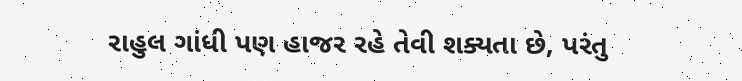રાહુલ ગાંધી પણ હાજર રહે તેવી શક્યતા છે, પરંતુ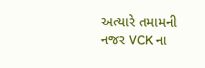અત્યારે તમામની નજર VCK ના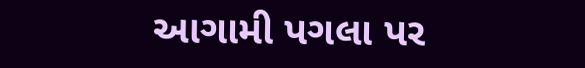આગામી પગલા પર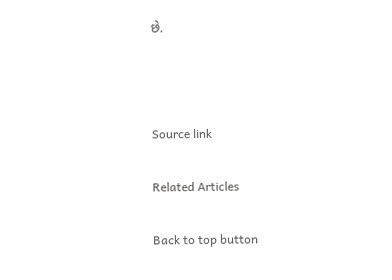છે.



Source link

Related Articles

Back to top button